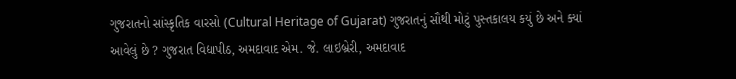ગુજરાતનો સાંસ્કૃતિક વારસો (Cultural Heritage of Gujarat) ગુજરાતનું સૌથી મોટું પુસ્તકાલય કયું છે અને ક્યાં આવેલું છે ? ગુજરાત વિદ્યાપીઠ, અમદાવાદ એમ. જે. લાઇબ્રેરી, અમદાવાદ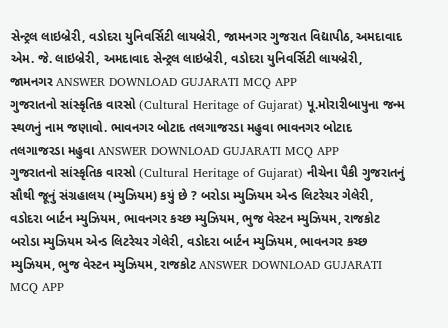સેન્ટ્રલ લાઇબ્રેરી, વડોદરા યુનિવર્સિટી લાયબ્રેરી, જામનગર ગુજરાત વિદ્યાપીઠ, અમદાવાદ એમ. જે. લાઇબ્રેરી, અમદાવાદ સેન્ટ્રલ લાઇબ્રેરી, વડોદરા યુનિવર્સિટી લાયબ્રેરી, જામનગર ANSWER DOWNLOAD GUJARATI MCQ APP
ગુજરાતનો સાંસ્કૃતિક વારસો (Cultural Heritage of Gujarat) પૂ.મોરારીબાપુના જન્મ સ્થળનું નામ જણાવો. ભાવનગર બોટાદ તલગાજરડા મહુવા ભાવનગર બોટાદ તલગાજરડા મહુવા ANSWER DOWNLOAD GUJARATI MCQ APP
ગુજરાતનો સાંસ્કૃતિક વારસો (Cultural Heritage of Gujarat) નીચેના પૈકી ગુજરાતનું સૌથી જૂનું સંગ્રહાલય (મ્યુઝિયમ) કયું છે ? બરોડા મ્યુઝિયમ એન્ડ લિટરેચર ગેલેરી, વડોદરા બાર્ટન મ્યુઝિયમ, ભાવનગર કચ્છ મ્યુઝિયમ, ભુજ વેસ્ટન મ્યુઝિયમ, રાજકોટ બરોડા મ્યુઝિયમ એન્ડ લિટરેચર ગેલેરી, વડોદરા બાર્ટન મ્યુઝિયમ, ભાવનગર કચ્છ મ્યુઝિયમ, ભુજ વેસ્ટન મ્યુઝિયમ, રાજકોટ ANSWER DOWNLOAD GUJARATI MCQ APP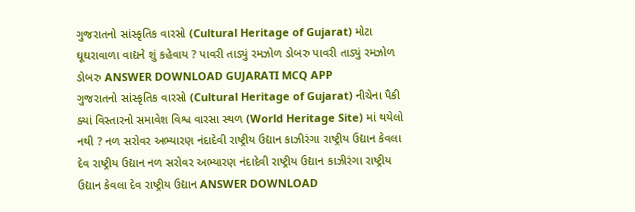ગુજરાતનો સાંસ્કૃતિક વારસો (Cultural Heritage of Gujarat) મોટા ઘૂઘરાવાળા વાદ્યને શું કહેવાય ? પાવરી તાડ્યું રમઝોળ ડોબરુ પાવરી તાડ્યું રમઝોળ ડોબરુ ANSWER DOWNLOAD GUJARATI MCQ APP
ગુજરાતનો સાંસ્કૃતિક વારસો (Cultural Heritage of Gujarat) નીચેના પૈકી ક્યાં વિસ્તારનો સમાવેશ વિશ્વ વારસા સ્થળ (World Heritage Site) માં થયેલો નથી ? નળ સરોવર અભ્યારણ નંદાદેવી રાષ્ટ્રીય ઉદ્યાન કાઝીરંગા રાષ્ટ્રીય ઉદ્યાન કેવલા દેવ રાષ્ટ્રીય ઉદ્યાન નળ સરોવર અભ્યારણ નંદાદેવી રાષ્ટ્રીય ઉદ્યાન કાઝીરંગા રાષ્ટ્રીય ઉદ્યાન કેવલા દેવ રાષ્ટ્રીય ઉદ્યાન ANSWER DOWNLOAD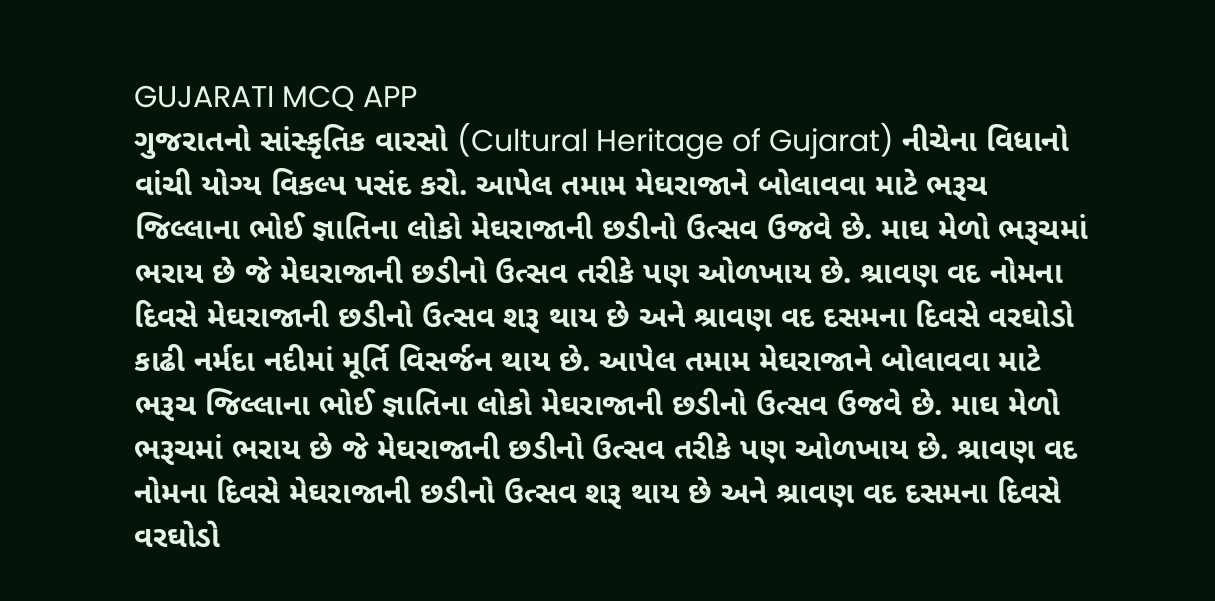GUJARATI MCQ APP
ગુજરાતનો સાંસ્કૃતિક વારસો (Cultural Heritage of Gujarat) નીચેના વિધાનો વાંચી યોગ્ય વિકલ્પ પસંદ કરો. આપેલ તમામ મેઘરાજાને બોલાવવા માટે ભરૂચ જિલ્લાના ભોઈ જ્ઞાતિના લોકો મેઘરાજાની છડીનો ઉત્સવ ઉજવે છે. માઘ મેળો ભરૂચમાં ભરાય છે જે મેઘરાજાની છડીનો ઉત્સવ તરીકે પણ ઓળખાય છે. શ્રાવણ વદ નોમના દિવસે મેઘરાજાની છડીનો ઉત્સવ શરૂ થાય છે અને શ્રાવણ વદ દસમના દિવસે વરઘોડો કાઢી નર્મદા નદીમાં મૂર્તિ વિસર્જન થાય છે. આપેલ તમામ મેઘરાજાને બોલાવવા માટે ભરૂચ જિલ્લાના ભોઈ જ્ઞાતિના લોકો મેઘરાજાની છડીનો ઉત્સવ ઉજવે છે. માઘ મેળો ભરૂચમાં ભરાય છે જે મેઘરાજાની છડીનો ઉત્સવ તરીકે પણ ઓળખાય છે. શ્રાવણ વદ નોમના દિવસે મેઘરાજાની છડીનો ઉત્સવ શરૂ થાય છે અને શ્રાવણ વદ દસમના દિવસે વરઘોડો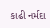કાઢી નર્મદા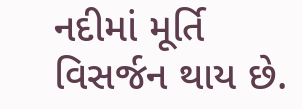નદીમાં મૂર્તિ વિસર્જન થાય છે.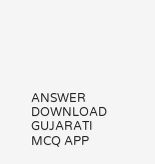ANSWER DOWNLOAD GUJARATI MCQ APP